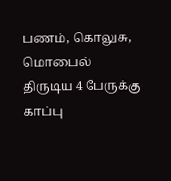பணம், கொலுசு, மொபைல் திருடிய 4 பேருக்கு காப்பு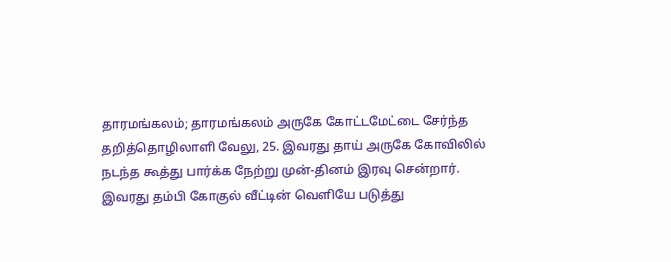தாரமங்கலம்; தாரமங்கலம் அருகே கோட்டமேட்டை சேர்ந்த தறித்தொழிலாளி வேலு, 25. இவரது தாய் அருகே கோவிலில் நடந்த கூத்து பார்க்க நேற்று முன்-தினம் இரவு சென்றார்.
இவரது தம்பி கோகுல் வீட்டின் வெளியே படுத்து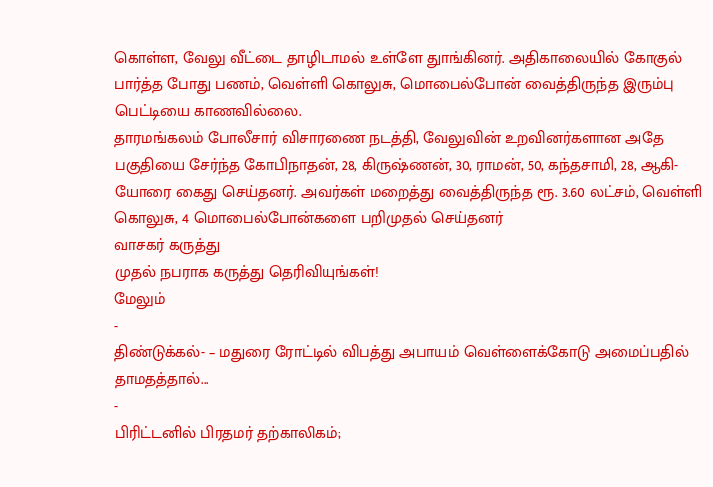கொள்ள, வேலு வீட்டை தாழிடாமல் உள்ளே துாங்கினர். அதிகாலையில் கோகுல் பார்த்த போது பணம், வெள்ளி கொலுசு, மொபைல்போன் வைத்திருந்த இரும்பு பெட்டியை காணவில்லை.
தாரமங்கலம் போலீசார் விசாரணை நடத்தி, வேலுவின் உறவினர்களான அதே பகுதியை சேர்ந்த கோபிநாதன், 28, கிருஷ்ணன், 30, ராமன், 50, கந்தசாமி, 28, ஆகி-யோரை கைது செய்தனர். அவர்கள் மறைத்து வைத்திருந்த ரூ. 3.60 லட்சம், வெள்ளி கொலுசு, 4 மொபைல்போன்களை பறிமுதல் செய்தனர்
வாசகர் கருத்து
முதல் நபராக கருத்து தெரிவியுங்கள்!
மேலும்
-
திண்டுக்கல்- – மதுரை ரோட்டில் விபத்து அபாயம் வெள்ளைக்கோடு அமைப்பதில் தாமதத்தால்...
-
பிரிட்டனில் பிரதமர் தற்காலிகம்;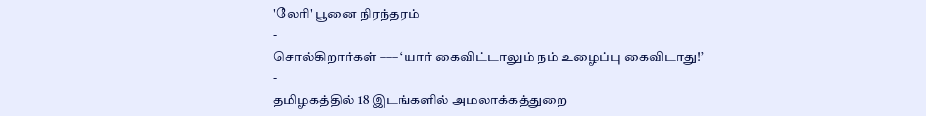'லேரி' பூனை நிரந்தரம்
-
சொல்கிறார்கள் ––– ‘யார் கைவிட்டாலும் நம் உழைப்பு கைவிடாது!’
-
தமிழகத்தில் 18 இடங்களில் அமலாக்கத்துறை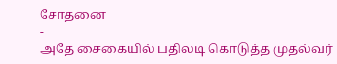சோதனை
-
அதே சைகையில் பதிலடி கொடுத்த முதல்வர்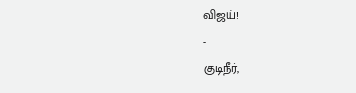விஜய்!
-
குடிநீர்,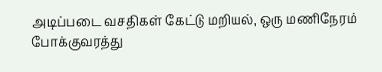அடிப்படை வசதிகள் கேட்டு மறியல், ஒரு மணிநேரம் போக்குவரத்து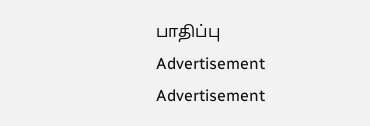பாதிப்பு
Advertisement
Advertisement